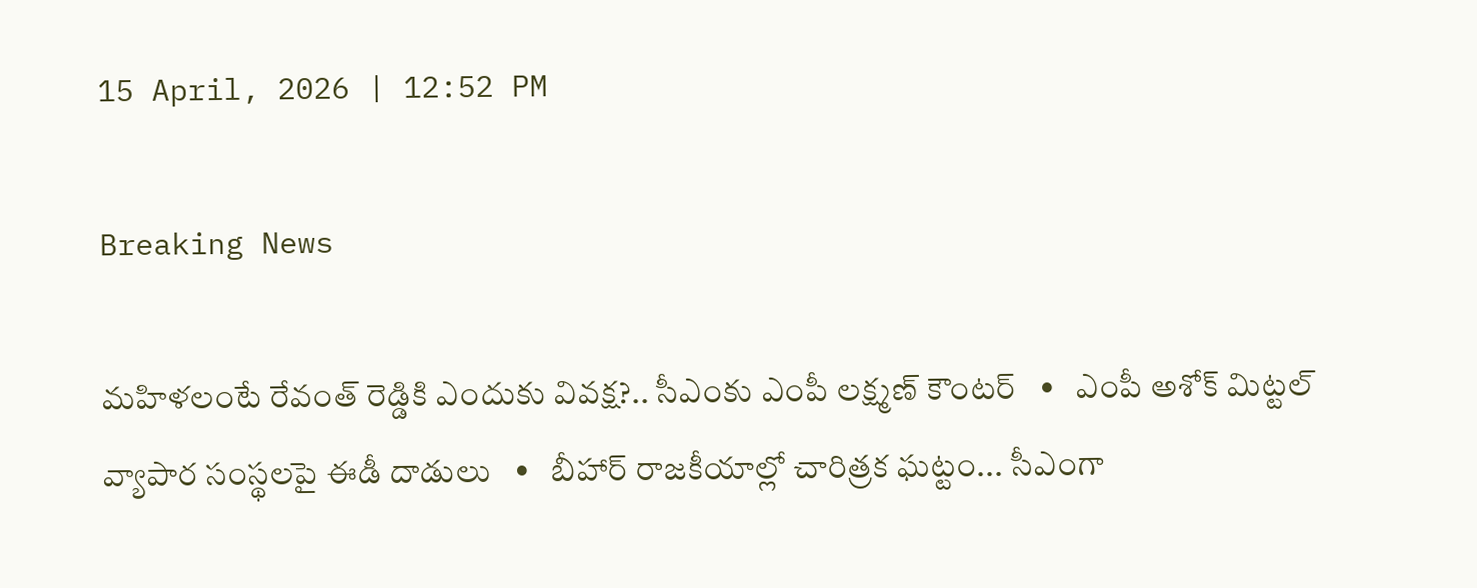15 April, 2026 | 12:52 PM

Breaking News

మహిళలంటే రేవంత్ రెడ్డికి ఎందుకు వివక్ష?.. సీఎంకు ఎంపీ లక్ష్మణ్ కౌంటర్   •   ఎంపీ అశోక్ మిట్టల్‌ వ్యాపార సంస్థలపై ఈడీ దాడులు   •   బీహార్ రాజకీయాల్లో చారిత్రక ఘట్టం... సీఎంగా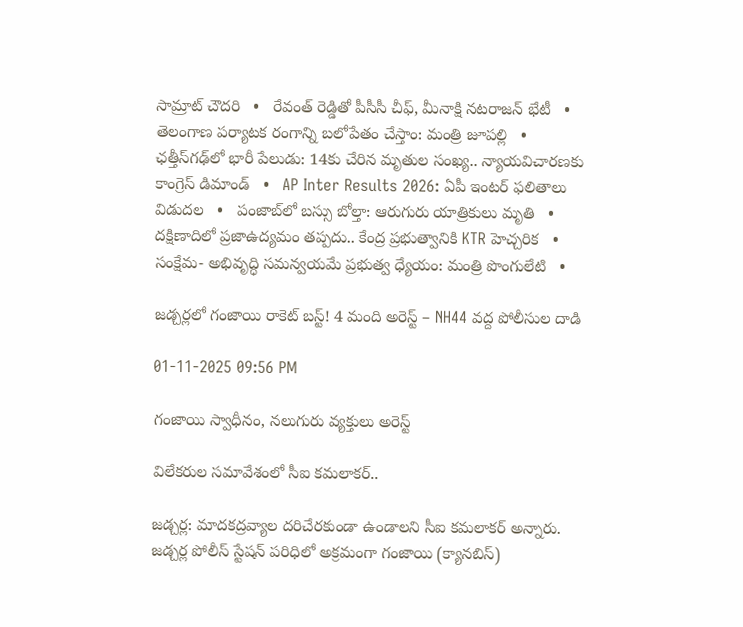సామ్రాట్‌ చౌదరి   •   రేవంత్‌ రెడ్డితో పీసీసీ చీఫ్, మీనాక్షి నటరాజన్ భేటీ   •   తెలంగాణ పర్యాటక రంగాన్ని బలోపేతం చేస్తాం: మంత్రి జూపల్లి   •   ఛత్తీస్‌గఢ్‌లో భారీ పేలుడు: 14కు చేరిన మృతుల సంఖ్య.. న్యాయవిచారణకు కాంగ్రెస్ డిమాండ్   •   AP Inter Results 2026: ఏపీ ఇంటర్ ఫలితాలు విడుదల   •   పంజాబ్‌లో బస్సు బోల్తా: ఆరుగురు యాత్రికులు మృతి   •   దక్షిణాదిలో ప్రజాఉద్యమం తప్పదు.. కేంద్ర ప్రభుత్వానికి KTR హెచ్చరిక   •   సంక్షేమ- అభివృద్ధి సమన్వయమే ప్రభుత్వ ధ్యేయం: మంత్రి పొంగులేటి   •

జడ్చర్లలో గంజాయి రాకెట్ బస్ట్! 4 మంది అరెస్ట్ – NH44 వద్ద పోలీసుల దాడి

01-11-2025 09:56 PM

గంజాయి స్వాధీనం, నలుగురు వ్యక్తులు అరెస్ట్

విలేకరుల సమావేశంలో సీఐ కమలాకర్..

జడ్చర్ల: మాదకద్రవ్యాల దరిచేరకుండా ఉండాలని సీఐ కమలాకర్ అన్నారు. జడ్చర్ల పోలీస్ స్టేషన్ పరిధిలో అక్రమంగా గంజాయి (క్యానబిస్)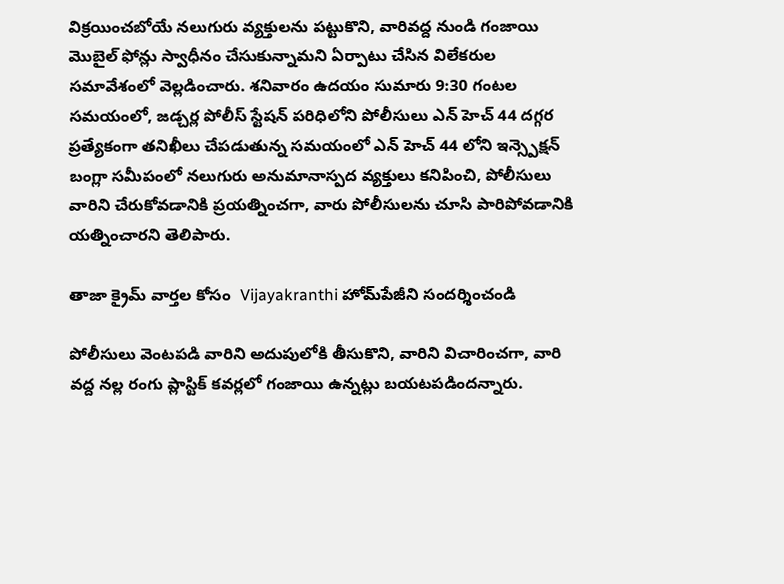విక్రయించబోయే నలుగురు వ్యక్తులను పట్టుకొని, వారివద్ద నుండి గంజాయి మొబైల్ ఫోన్లు స్వాధీనం చేసుకున్నామని ఏర్పాటు చేసిన విలేకరుల సమావేశంలో వెల్లడించారు. శనివారం ఉదయం సుమారు 9:30 గంటల సమయంలో, జడ్చర్ల పోలీస్ స్టేషన్ పరిధిలోని పోలీసులు ఎన్ హెచ్ 44 దగ్గర ప్రత్యేకంగా తనిఖీలు చేపడుతున్న సమయంలో ఎన్ హెచ్ 44 లోని ఇన్స్పెక్షన్ బంగ్లా సమీపంలో నలుగురు అనుమానాస్పద వ్యక్తులు కనిపించి, పోలీసులు వారిని చేరుకోవడానికి ప్రయత్నించగా, వారు పోలీసులను చూసి పారిపోవడానికి యత్నించారని తెలిపారు.

తాజా క్రైమ్ వార్తల కోసం  Vijayakranthi హోమ్‌పేజీని సందర్శించండి

పోలీసులు వెంటపడి వారిని అదుపులోకి తీసుకొని, వారిని విచారించగా, వారి వద్ద నల్ల రంగు ప్లాస్టిక్ కవర్లలో గంజాయి ఉన్నట్లు బయటపడిందన్నారు.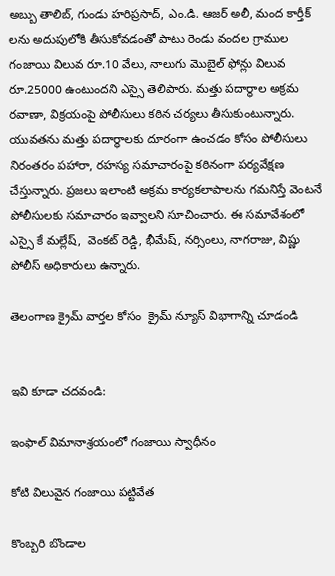అబ్బు తాలిబ్, గుండు హరిప్రసాద్, ఎం.డి. ఆజర్ అలీ, మంద కార్తీక్ లను అదుపులోకి తీసుకోవడంతో పాటు రెండు వందల గ్రాముల గంజాయి విలువ రూ.10 వేలు, నాలుగు మొబైల్ ఫోన్లు విలువ రూ.25000 ఉంటుందని ఎస్సై తెలిపారు. మత్తు పదార్థాల అక్రమ రవాణా, విక్రయంపై పోలీసులు కఠిన చర్యలు తీసుకుంటున్నారు. యువతను మత్తు పదార్థాలకు దూరంగా ఉంచడం కోసం పోలీసులు నిరంతరం పహారా, రహస్య సమాచారంపై కఠినంగా పర్యవేక్షణ చేస్తున్నారు. ప్రజలు ఇలాంటి అక్రమ కార్యకలాపాలను గమనిస్తే వెంటనే పోలీసులకు సమాచారం ఇవ్వాలని సూచించారు. ఈ సమావేశంలో ఎస్సై కే మల్లేష్,  వెంకట్ రెడ్డి, భీమేష్, నర్సింలు, నాగరాజు, విష్ణు పోలీస్ అధికారులు ఉన్నారు.

తెలంగాణ క్రైమ్ వార్తల కోసం  క్రైమ్ న్యూస్ విభాగాన్ని చూడండి


ఇవి కూడా చదవండి:

ఇంఫాల్ విమానాశ్రయంలో గంజాయి స్వాధీనం

కోటి విలువైన గంజాయి పట్టివేత

కొంబ్బరి బొండాల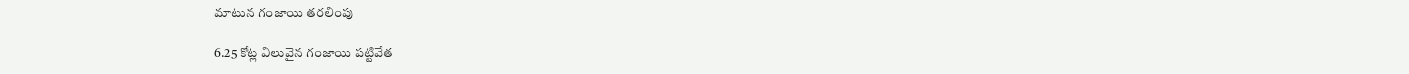మాటున గంజాయి తరలింపు

6.25 కోట్ల విలువైన గంజాయి పట్టివేత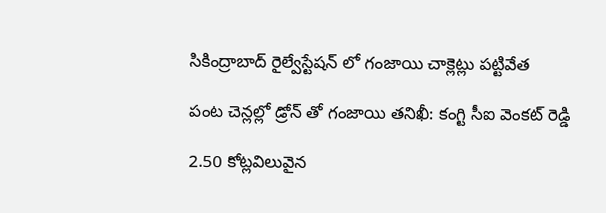సికింద్రాబాద్ రైల్వేస్టేషన్ లో గంజాయి చాక్లెట్లు పట్టివేత

పంట చెన్లల్లో డ్రోన్ తో గంజాయి తనిఖీ: కంగ్టి సీఐ వెంకట్ రెడ్డి

2.50 కోట్లవిలువైన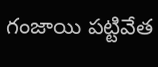గంజాయి పట్టివేత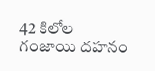42 కిలోల గంజాయి దహనం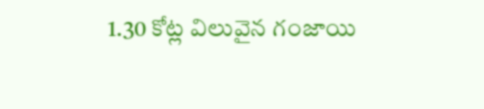1.30 కోట్ల విలువైన గంజాయి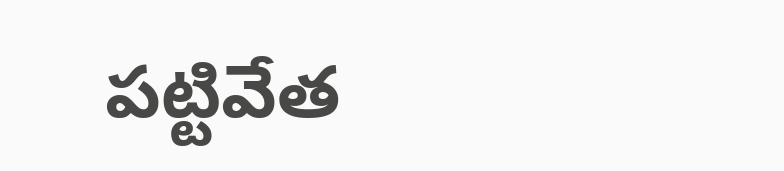పట్టివేత